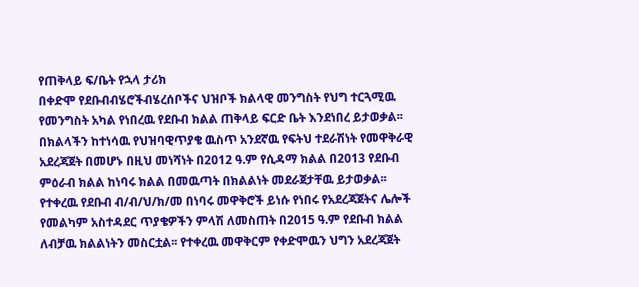የጠቅላይ ፍ/ቤት የኋላ ታሪክ
በቀድሞ የደቡብብሄሮችብሄረሰቦችና ህዝቦች ክልላዊ መንግስት የህግ ተርጓሚዉ የመንግስት አካል የነበረዉ የደቡብ ክልል ጠቅላይ ፍርድ ቤት እንደነበረ ይታወቃል፡፡
በክልላችን ከተነሳዉ የህዝባዊጥያቄ ዉስጥ አንደኛዉ የፍትህ ተደራሽነት የመዋቅራዊ አደረጃጀት በመሆኑ በዚህ መነሻነት በ2012 ዓ.ም የሲዳማ ክልል በ2013 የደቡብ ምዕራብ ክልል ከነባሩ ክልል በመዉጣት በክልልነት መደራጀታቸዉ ይታወቃል፡፡የተቀረዉ የደቡብ ብ/ብ/ህ/ክ/መ በነባሩ መዋቅሮች ይነሱ የነበሩ የአደረጃጀትና ሌሎች የመልካም አስተዳደር ጥያቄዎችን ምላሽ ለመስጠት በ2015 ዓ.ም የደቡብ ክልል ለብቻዉ ክልልነትን መስርቷል፡፡ የተቀረዉ መዋቅርም የቀድሞዉን ህግን አደረጃጀት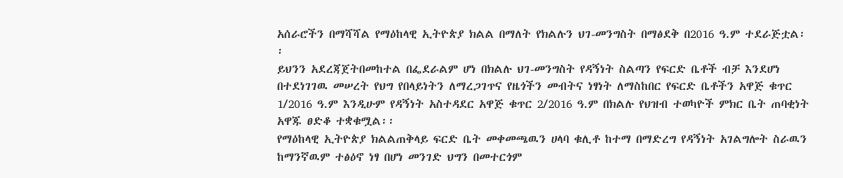አሰራሮችን በማሻሻል የማዕከላዊ ኢትዮጵያ ክልል በማለት የክልሉን ህገ-መንግስት በማፅደቅ በ2016 ዓ.ም ተደራጅቷል፡፡
ይህንን አደረጃጀትበመከተል በፌደራልም ሆነ በክልሉ ህገ-መንግስት የዳኝነት ስልጣን የፍርድ ቤቶች ብቻ እንደሆነ በተደነገገዉ መሠረት የህግ የበላይነትን ለማረጋገጥና የዜጎችን መብትና ነፃነት ለማስከበር የፍርድ ቤቶችን አዋጅ ቁጥር 1/2016 ዓ.ም እንዲሁም የዳኝነት አስተዳደር አዋጅ ቁጥር 2/2016 ዓ.ም በክልሉ የህዝብ ተወካዮች ምክር ቤት ጠባቂነት አዋጁ ፀድቆ ተቋቁሟል፡፡
የማዕከላዊ ኢትዮጵያ ክልልጠቅላይ ፍርድ ቤት መቀመጫዉን ሀላባ ቁሊቶ ከተማ በማድረግ የዳኝነት አገልግሎት ስራዉን ከማንኛዉም ተፅዕኖ ነፃ በሆነ መንገድ ህግን በመተርጎም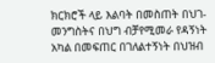ክርክሮች ላይ እልባት በመስጠት በህገ- መንግስትና በህግ ብቻየሚመራ የዳኝነት አካል በመፍጠር በገለልተኝነት በህዝብ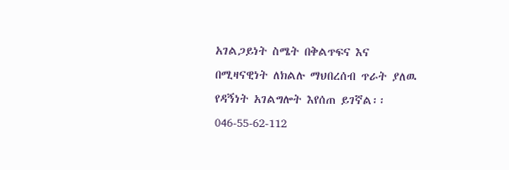አገልጋይነት ስሜት በቅልጥፍና እና በሚዛናዊነት ለክልሉ ማህበረሰብ ጥራት ያለዉ የዳኝነት አገልግሎት እየሰጠ ይገኛል፡፡
046-55-62-112